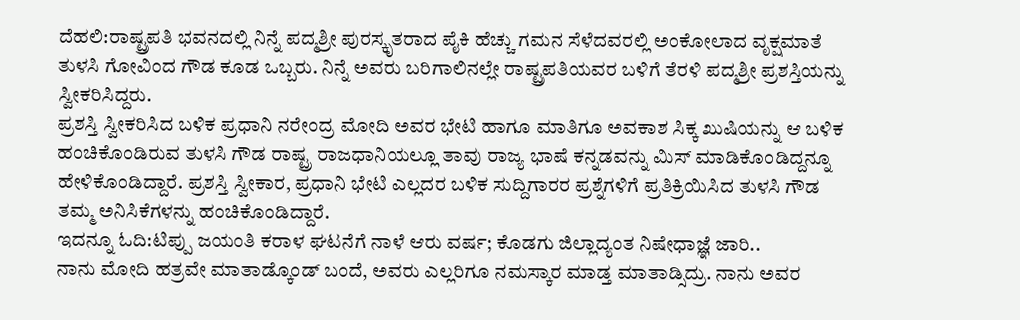ದೆಹಲಿ:ರಾಷ್ಟ್ರಪತಿ ಭವನದಲ್ಲಿ ನಿನ್ನೆ ಪದ್ಮಶ್ರೀ ಪುರಸ್ಕೃತರಾದ ಪೈಕಿ ಹೆಚ್ಚು ಗಮನ ಸೆಳೆದವರಲ್ಲಿ ಅಂಕೋಲಾದ ವೃಕ್ಷಮಾತೆ ತುಳಸಿ ಗೋವಿಂದ ಗೌಡ ಕೂಡ ಒಬ್ಬರು. ನಿನ್ನೆ ಅವರು ಬರಿಗಾಲಿನಲ್ಲೇ ರಾಷ್ಟ್ರಪತಿಯವರ ಬಳಿಗೆ ತೆರಳಿ ಪದ್ಮಶ್ರೀ ಪ್ರಶಸ್ತಿಯನ್ನು ಸ್ವೀಕರಿಸಿದ್ದರು.
ಪ್ರಶಸ್ತಿ ಸ್ವೀಕರಿಸಿದ ಬಳಿಕ ಪ್ರಧಾನಿ ನರೇಂದ್ರ ಮೋದಿ ಅವರ ಭೇಟಿ ಹಾಗೂ ಮಾತಿಗೂ ಅವಕಾಶ ಸಿಕ್ಕ ಖುಷಿಯನ್ನು ಆ ಬಳಿಕ ಹಂಚಿಕೊಂಡಿರುವ ತುಳಸಿ ಗೌಡ ರಾಷ್ಟ್ರ ರಾಜಧಾನಿಯಲ್ಲೂ ತಾವು ರಾಜ್ಯ ಭಾಷೆ ಕನ್ನಡವನ್ನು ಮಿಸ್ ಮಾಡಿಕೊಂಡಿದ್ದನ್ನೂ ಹೇಳಿಕೊಂಡಿದ್ದಾರೆ. ಪ್ರಶಸ್ತಿ ಸ್ವೀಕಾರ, ಪ್ರಧಾನಿ ಭೇಟಿ ಎಲ್ಲದರ ಬಳಿಕ ಸುದ್ದಿಗಾರರ ಪ್ರಶ್ನೆಗಳಿಗೆ ಪ್ರತಿಕ್ರಿಯಿಸಿದ ತುಳಸಿ ಗೌಡ ತಮ್ಮ ಅನಿಸಿಕೆಗಳನ್ನು ಹಂಚಿಕೊಂಡಿದ್ದಾರೆ.
ಇದನ್ನೂ ಓದಿ:ಟಿಪ್ಪು ಜಯಂತಿ ಕರಾಳ ಘಟನೆಗೆ ನಾಳೆ ಆರು ವರ್ಷ; ಕೊಡಗು ಜಿಲ್ಲಾದ್ಯಂತ ನಿಷೇಧಾಜ್ಞೆ ಜಾರಿ..
ನಾನು ಮೋದಿ ಹತ್ರವೇ ಮಾತಾಡ್ಕೊಂಡ್ ಬಂದೆ, ಅವರು ಎಲ್ಲರಿಗೂ ನಮಸ್ಕಾರ ಮಾಡ್ತ ಮಾತಾಡ್ಸಿದ್ರು. ನಾನು ಅವರ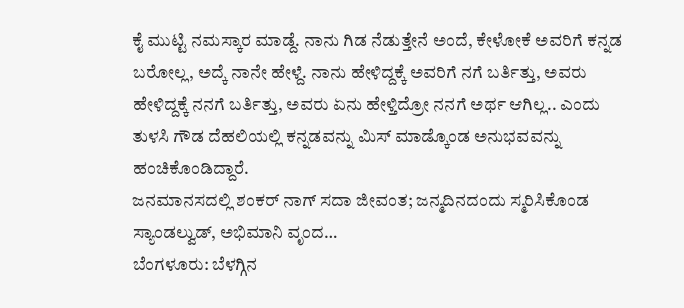ಕೈ ಮುಟ್ಟಿ ನಮಸ್ಕಾರ ಮಾಡ್ದೆ. ನಾನು ಗಿಡ ನೆಡುತ್ತೇನೆ ಅಂದೆ, ಕೇಳೋಕೆ ಅವರಿಗೆ ಕನ್ನಡ ಬರೋಲ್ಲ, ಅದ್ಕೆ ನಾನೇ ಹೇಳ್ದೆ. ನಾನು ಹೇಳಿದ್ದಕ್ಕೆ ಅವರಿಗೆ ನಗೆ ಬರ್ತಿತ್ತು, ಅವರು ಹೇಳಿದ್ದಕ್ಕೆ ನನಗೆ ಬರ್ತಿತ್ತು, ಅವರು ಏನು ಹೇಳ್ತಿದ್ರೋ ನನಗೆ ಅರ್ಥ ಆಗಿಲ್ಲ.. ಎಂದು ತುಳಸಿ ಗೌಡ ದೆಹಲಿಯಲ್ಲಿ ಕನ್ನಡವನ್ನು ಮಿಸ್ ಮಾಡ್ಕೊಂಡ ಅನುಭವವನ್ನು ಹಂಚಿಕೊಂಡಿದ್ದಾರೆ.
ಜನಮಾನಸದಲ್ಲಿ ಶಂಕರ್ ನಾಗ್ ಸದಾ ಜೀವಂತ; ಜನ್ಮದಿನದಂದು ಸ್ಮರಿಸಿಕೊಂಡ ಸ್ಯಾಂಡಲ್ವುಡ್, ಅಭಿಮಾನಿ ವೃಂದ…
ಬೆಂಗಳೂರು: ಬೆಳಗ್ಗಿನ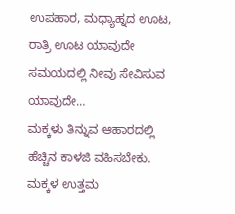ಉಪಹಾರ, ಮಧ್ಯಾಹ್ನದ ಊಟ, ರಾತ್ರಿ ಊಟ ಯಾವುದೇ ಸಮಯದಲ್ಲಿ ನೀವು ಸೇವಿಸುವ ಯಾವುದೇ…
ಮಕ್ಕಳು ತಿನ್ನುವ ಆಹಾರದಲ್ಲಿ ಹೆಚ್ಚಿನ ಕಾಳಜಿ ವಹಿಸಬೇಕು. ಮಕ್ಕಳ ಉತ್ತಮ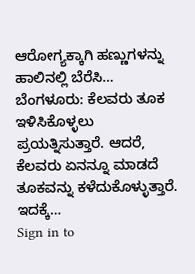ಆರೋಗ್ಯಕ್ಕಾಗಿ ಹಣ್ಣುಗಳನ್ನು ಹಾಲಿನಲ್ಲಿ ಬೆರೆಸಿ…
ಬೆಂಗಳೂರು: ಕೆಲವರು ತೂಕ ಇಳಿಸಿಕೊಳ್ಳಲು ಪ್ರಯತ್ನಿಸುತ್ತಾರೆ. ಆದರೆ, ಕೆಲವರು ಏನನ್ನೂ ಮಾಡದೆ ತೂಕವನ್ನು ಕಳೆದುಕೊಳ್ಳುತ್ತಾರೆ. ಇದಕ್ಕೆ…
Sign in to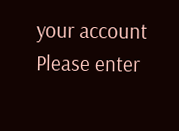your account
Please enter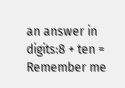an answer in digits:8 + ten =
Remember me